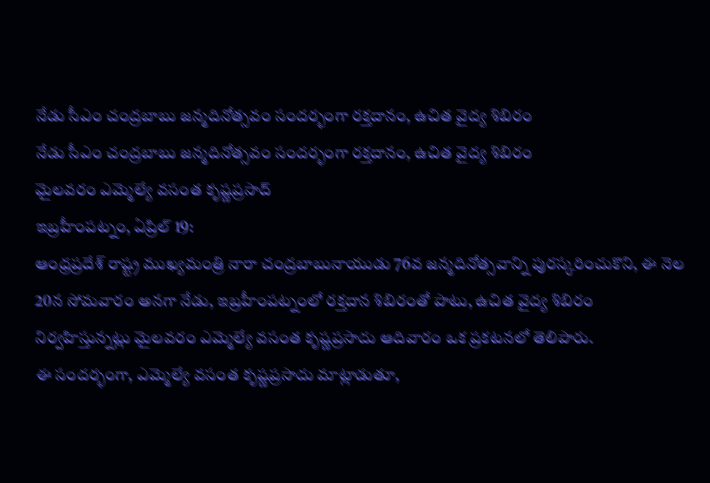నేడు సీఎం చంద్రబాబు జన్మదినోత్సవం సందర్భంగా రక్తదానం, ఉచిత వైద్య శిబిరం
నేడు సీఎం చంద్రబాబు జన్మదినోత్సవం సందర్భంగా రక్తదానం, ఉచిత వైద్య శిబిరం
మైలవరం ఎమ్మెల్యే వసంత కృష్ణప్రసాద్
ఇబ్రహీంపట్నం, ఏప్రిల్ 19:
ఆంధ్రప్రదేశ్ రాష్ట్ర ముఖ్యమంత్రి నారా చంద్రబాబునాయుడు 76వ జన్మదినోత్సవాన్ని పురస్కరించుకొని, ఈ నెల 20న సోమవారం అనగా నేడు, ఇబ్రహీంపట్నంలో రక్తదాన శిబిరంతో పాటు, ఉచిత వైద్య శిబిరం నిర్వహిస్తున్నట్లు మైలవరం ఎమ్మెల్యే వసంత కృష్ణప్రసాదు ఆదివారం ఒక ప్రకటనలో తెలిపారు.
ఈ సందర్భంగా, ఎమ్మెల్యే వసంత కృష్ణప్రసాదు మాట్లాడుతూ,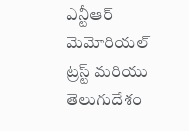ఎన్టీఆర్ మెమోరియల్ ట్రస్ట్ మరియు తెలుగుదేశం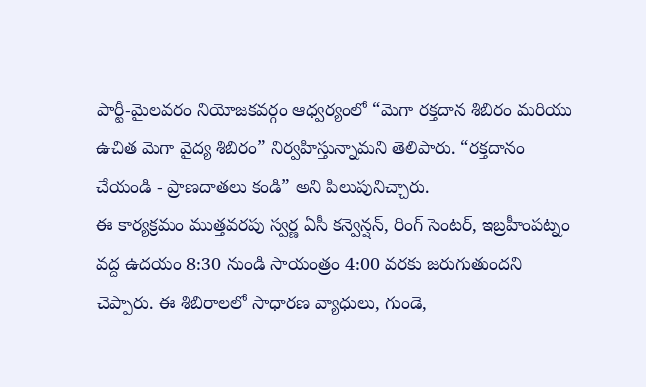పార్టీ-మైలవరం నియోజకవర్గం ఆధ్వర్యంలో “మెగా రక్తదాన శిబిరం మరియు ఉచిత మెగా వైద్య శిబిరం” నిర్వహిస్తున్నామని తెలిపారు. “రక్తదానం చేయండి - ప్రాణదాతలు కండి” అని పిలుపునిచ్చారు.
ఈ కార్యక్రమం ముత్తవరపు స్వర్ణ ఏసీ కన్వెన్షన్, రింగ్ సెంటర్, ఇబ్రహీంపట్నం వద్ద ఉదయం 8:30 నుండి సాయంత్రం 4:00 వరకు జరుగుతుందని చెప్పారు. ఈ శిబిరాలలో సాధారణ వ్యాధులు, గుండె,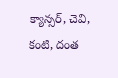క్యాన్సర్, చెవి, కంటి, దంత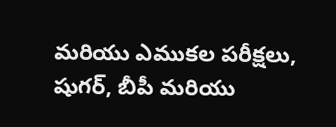మరియు ఎముకల పరీక్షలు, షుగర్, బీపీ మరియు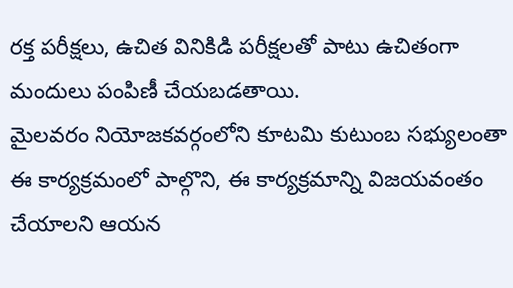రక్త పరీక్షలు, ఉచిత వినికిడి పరీక్షలతో పాటు ఉచితంగా మందులు పంపిణీ చేయబడతాయి.
మైలవరం నియోజకవర్గంలోని కూటమి కుటుంబ సభ్యులంతా ఈ కార్యక్రమంలో పాల్గొని, ఈ కార్యక్రమాన్ని విజయవంతం చేయాలని ఆయన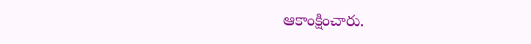ఆకాంక్షించారు.